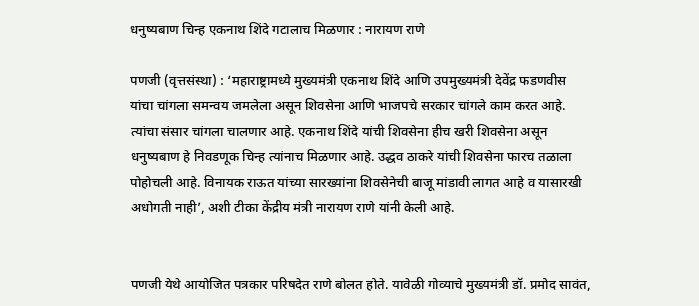धनुष्यबाण चिन्ह एकनाथ शिंदे गटालाच मिळणार : नारायण राणे

पणजी (वृत्तसंस्था) : ‘महाराष्ट्रामध्ये मुख्यमंत्री एकनाथ शिंदे आणि उपमुख्यमंत्री देवेंद्र फडणवीस यांचा चांगला समन्वय जमलेला असून शिवसेना आणि भाजपचे सरकार चांगले काम करत आहे. त्यांचा संसार चांगला चालणार आहे. एकनाथ शिंदे यांची शिवसेना हीच खरी शिवसेना असून धनुष्यबाण हे निवडणूक चिन्ह त्यांनाच मिळणार आहे. उद्धव ठाकरे यांची शिवसेना फारच तळाला पोहोचली आहे. विनायक राऊत यांच्या सारख्यांना शिवसेनेची बाजू मांडावी लागत आहे व यासारखी अधोगती नाही’, अशी टीका केंद्रीय मंत्री नारायण राणे यांनी केली आहे.


पणजी येथे आयोजित पत्रकार परिषदेत राणे बोलत होते. यावेळी गोव्याचे मुख्यमंत्री डॉ. प्रमोद सावंत,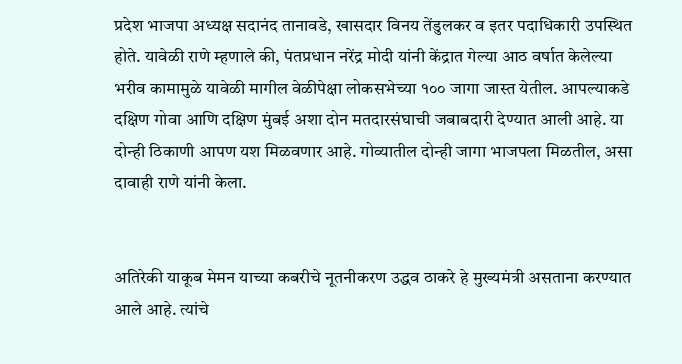प्रदेश भाजपा अध्यक्ष सदानंद तानावडे, खासदार विनय तेंडुलकर व इतर पदाधिकारी उपस्थित होते. यावेळी राणे म्हणाले की, पंतप्रधान नरेंद्र मोदी यांनी केंद्रात गेल्या आठ वर्षात केलेल्या भरीव कामामुळे यावेळी मागील वेळीपेक्षा लोकसभेच्या १०० जागा जास्त येतील. आपल्याकडे दक्षिण गोवा आणि दक्षिण मुंबई अशा दोन मतदारसंघाची जबाबदारी देण्यात आली आहे. या दोन्ही ठिकाणी आपण यश मिळवणार आहे. गोव्यातील दोन्ही जागा भाजपला मिळतील, असा दावाही राणे यांनी केला.


अतिरेकी याकूब मेमन याच्या कबरीचे नूतनीकरण उद्धव ठाकरे हे मुख्यमंत्री असताना करण्यात आले आहे. त्यांचे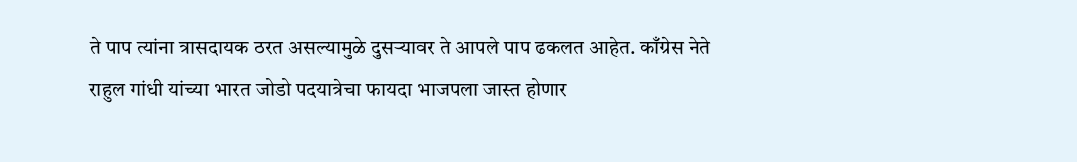ते पाप त्यांना त्रासदायक ठरत असल्यामुळे दुसऱ्यावर ते आपले पाप ढकलत आहेत. काँग्रेस नेते राहुल गांधी यांच्या भारत जोडो पदयात्रेचा फायदा भाजपला जास्त होणार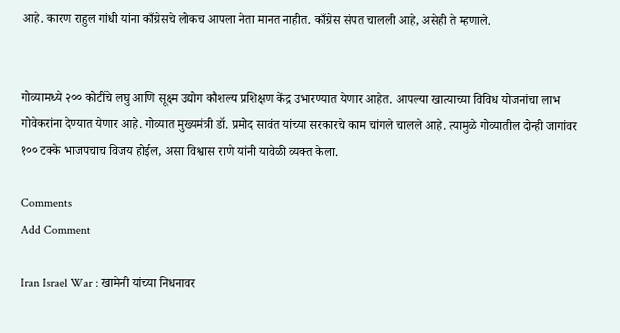आहे. कारण राहुल गांधी यांना काँग्रेसचे लोकच आपला नेता मानत नाहीत. काँग्रेस संपत चालली आहे, असेही ते म्हणाले.


गोव्यामध्ये २०० कोटींचे लघु आणि सूक्ष्म उद्योग कौशल्य प्रशिक्षण केंद्र उभारण्यात येणार आहेत. आपल्या खात्याच्या विविध योजनांचा लाभ गोवेकरांना देण्यात येणार आहे. गोव्यात मुख्यमंत्री डॉ. प्रमोद सावंत यांच्या सरकारचे काम चांगले चालले आहे. त्यामुळे गोव्यातील दोन्ही जागांवर १०० टक्के भाजपचाच विजय होईल, असा विश्वास राणे यांनी यावेळी व्यक्त केला.

Comments
Add Comment

Iran Israel War : खामेनी यांच्या निधनावर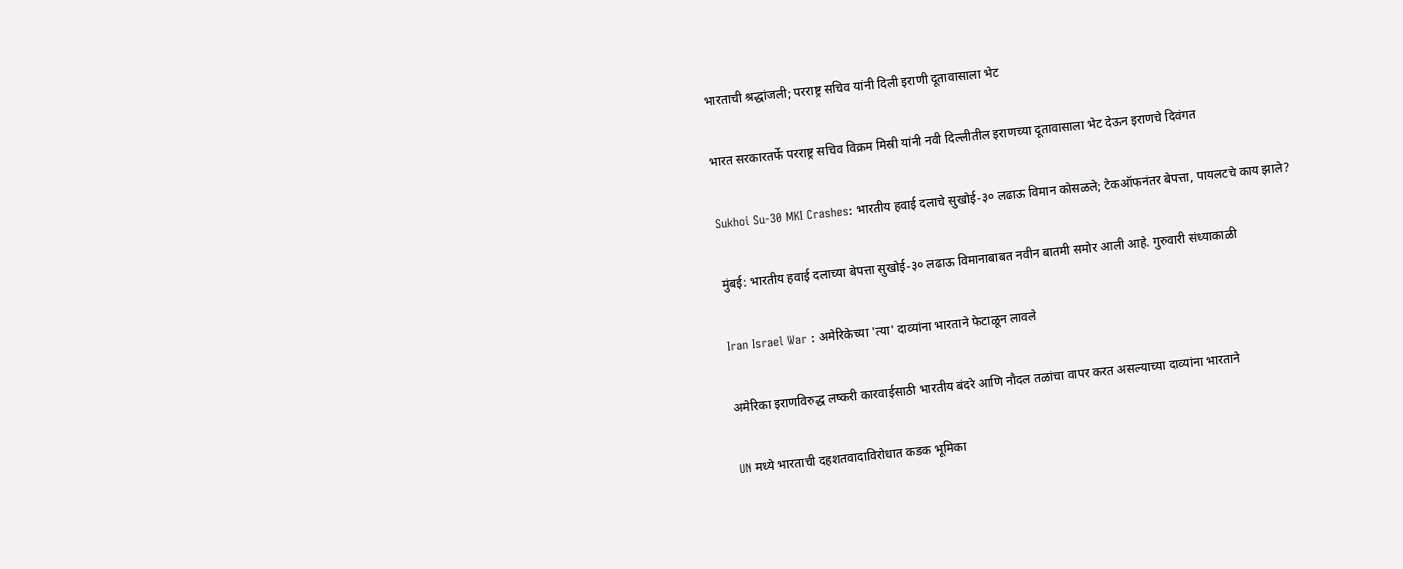भारताची श्रद्धांजली; परराष्ट्र सचिव यांनी दिली इराणी दूतावासाला भेट

भारत सरकारतर्फे परराष्ट्र सचिव विक्रम मिस्री यांनी नवी दिल्लीतील इराणच्या दूतावासाला भेट देऊन इराणचे दिवंगत

Sukhoi Su-30 MKI Crashes: भारतीय हवाई दलाचे सुखोई-३० लढाऊ विमान कोसळले; टेकऑफनंतर बेपत्ता, पायलटचे काय झाले?

मुंबई: भारतीय हवाई दलाच्या बेपत्ता सुखोई-३० लढाऊ विमानाबाबत नवीन बातमी समोर आली आहे. गुरुवारी संध्याकाळी

Iran Israel War : अमेरिकेच्या 'त्या' दाव्यांना भारताने फेटाळून लावले

अमेरिका इराणविरुद्ध लष्करी कारवाईसाठी भारतीय बंदरे आणि नौदल तळांचा वापर करत असल्याच्या दाव्यांना भारताने

UN मध्ये भारताची दहशतवादाविरोधात कडक भूमिका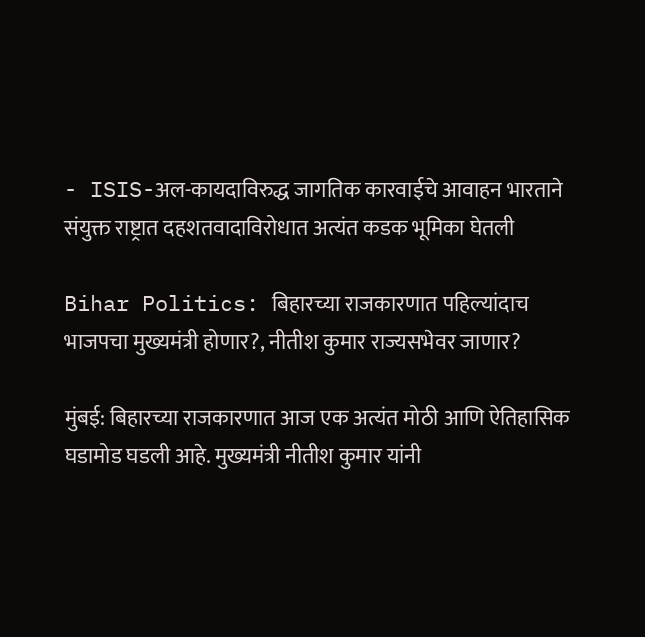- ISIS-अल-कायदाविरुद्ध जागतिक कारवाईचे आवाहन भारताने संयुक्त राष्ट्रात दहशतवादाविरोधात अत्यंत कडक भूमिका घेतली

Bihar Politics: बिहारच्या राजकारणात पहिल्यांदाच भाजपचा मुख्यमंत्री होणार?, नीतीश कुमार राज्यसभेवर जाणार?

मुंबई: बिहारच्या राजकारणात आज एक अत्यंत मोठी आणि ऐतिहासिक घडामोड घडली आहे. मुख्यमंत्री नीतीश कुमार यांनी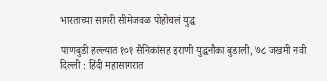भारताच्या सागरी सीमेजवळ पोहोचलं युद्ध

पाणबुडी हल्ल्यात १०१ सैनिकांसह इराणी युद्धनौका बुडाली, ७८ जखमी नवी दिल्ली : हिंदी महासागरात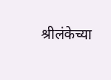श्रीलंकेच्या